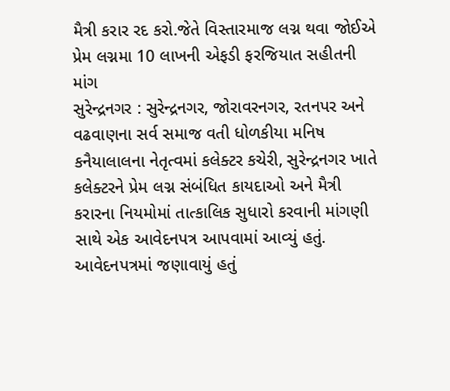મૈત્રી કરાર રદ કરો.જેતે વિસ્તારમાજ લગ્ન થવા જોઈએ પ્રેમ લગ્નમા 10 લાખની એફડી ફરજિયાત સહીતની માંગ
સુરેન્દ્રનગર : સુરેન્દ્રનગર, જોરાવરનગર, રતનપર અને વઢવાણના સર્વ સમાજ વતી ધોળકીયા મનિષ કનૈયાલાલના નેતૃત્વમાં કલેક્ટર કચેરી, સુરેન્દ્રનગર ખાતે કલેક્ટરને પ્રેમ લગ્ન સંબંધિત કાયદાઓ અને મૈત્રી કરારના નિયમોમાં તાત્કાલિક સુધારો કરવાની માંગણી સાથે એક આવેદનપત્ર આપવામાં આવ્યું હતું.
આવેદનપત્રમાં જણાવાયું હતું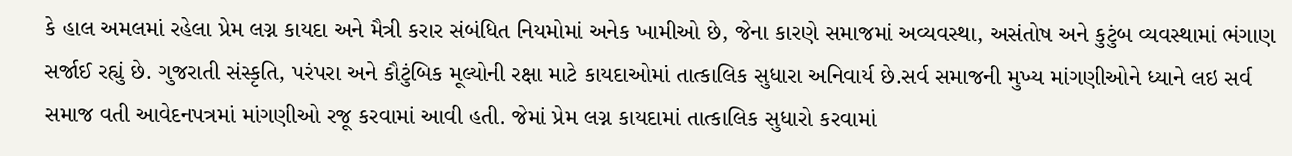કે હાલ અમલમાં રહેલા પ્રેમ લગ્ન કાયદા અને મૈત્રી કરાર સંબંધિત નિયમોમાં અનેક ખામીઓ છે, જેના કારણે સમાજમાં અવ્યવસ્થા, અસંતોષ અને કુટુંબ વ્યવસ્થામાં ભંગાણ સર્જાઈ રહ્યું છે. ગુજરાતી સંસ્કૃતિ, પરંપરા અને કૌટુંબિક મૂલ્યોની રક્ષા માટે કાયદાઓમાં તાત્કાલિક સુધારા અનિવાર્ય છે.સર્વ સમાજની મુખ્ય માંગણીઓને ધ્યાને લઇ સર્વ સમાજ વતી આવેદનપત્રમાં માંગણીઓ રજૂ કરવામાં આવી હતી. જેમાં પ્રેમ લગ્ન કાયદામાં તાત્કાલિક સુધારો કરવામાં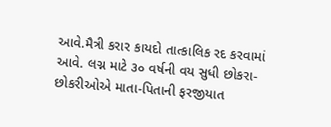આવે.મૈત્રી કરાર કાયદો તાત્કાલિક રદ કરવામાં આવે. લગ્ન માટે ૩૦ વર્ષની વય સુધી છોકરા-છોકરીઓએ માતા-પિતાની ફરજીયાત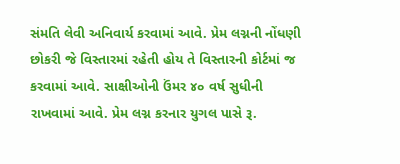સંમતિ લેવી અનિવાર્ય કરવામાં આવે. પ્રેમ લગ્નની નોંધણી છોકરી જે વિસ્તારમાં રહેતી હોય તે વિસ્તારની કોર્ટમાં જ કરવામાં આવે. સાક્ષીઓની ઉંમર ૪૦ વર્ષ સુધીની રાખવામાં આવે. પ્રેમ લગ્ન કરનાર યુગલ પાસે રૂ.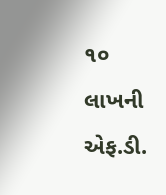૧૦ લાખની એફ.ડી.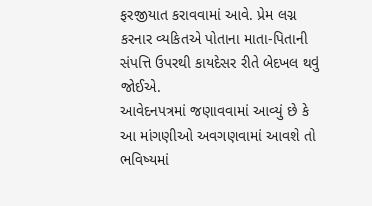ફરજીયાત કરાવવામાં આવે. પ્રેમ લગ્ન કરનાર વ્યકિતએ પોતાના માતા-પિતાની સંપત્તિ ઉપરથી કાયદેસર રીતે બેદખલ થવું જોઈએ.
આવેદનપત્રમાં જણાવવામાં આવ્યું છે કે આ માંગણીઓ અવગણવામાં આવશે તો ભવિષ્યમાં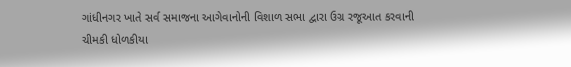ગાંધીનગર ખાતે સર્વ સમાજના આગેવાનોની વિશાળ સભા દ્વારા ઉગ્ર રજૂઆત કરવાની ચીમકી ધોળકીયા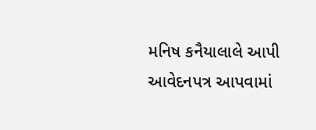મનિષ કનૈયાલાલે આપી આવેદનપત્ર આપવામાં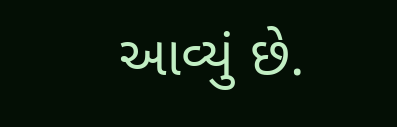આવ્યું છે.